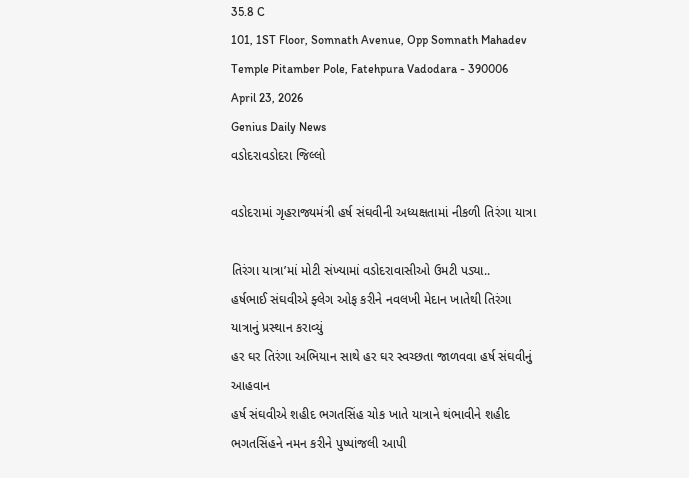35.8 C
101, 1ST Floor, Somnath Avenue, Opp Somnath Mahadev Temple Pitamber Pole, Fatehpura Vadodara - 390006
April 23, 2026
Genius Daily News
વડોદરાવડોદરા જિલ્લો

વડોદરામાં ગૃહરાજ્યમંત્રી હર્ષ સંઘવીની અધ્યક્ષતામાં નીકળી તિરંગા યાત્રા

તિરંગા યાત્રા’માં મોટી સંખ્યામાં વડોદરાવાસીઓ ઉમટી પડ્યા..
હર્ષભાઈ સંઘવીએ ફ્લેગ ઓફ કરીને નવલખી મેદાન ખાતેથી તિરંગા યાત્રાનું પ્રસ્થાન કરાવ્યું
હર ઘર તિરંગા અભિયાન સાથે હર ઘર સ્વચ્છતા જાળવવા હર્ષ સંઘવીનું આહવાન
હર્ષ સંઘવીએ શહીદ ભગતસિંહ ચોક ખાતે યાત્રાને થંભાવીને શહીદ ભગતસિંહને નમન કરીને પુષ્પાંજલી આપી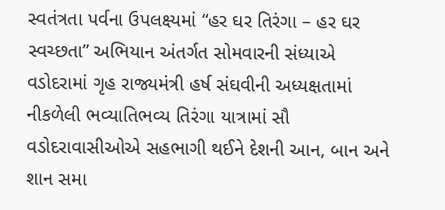સ્વતંત્રતા પર્વના ઉપલક્ષ્યમાં “હર ઘર તિરંગા – હર ઘર સ્વચ્છતા” અભિયાન અંતર્ગત સોમવારની સંધ્યાએ વડોદરામાં ગૃહ રાજ્યમંત્રી હર્ષ સંઘવીની અધ્યક્ષતામાં નીકળેલી ભવ્યાતિભવ્ય તિરંગા યાત્રામાં સૌ વડોદરાવાસીઓએ સહભાગી થઈને દેશની આન, બાન અને શાન સમા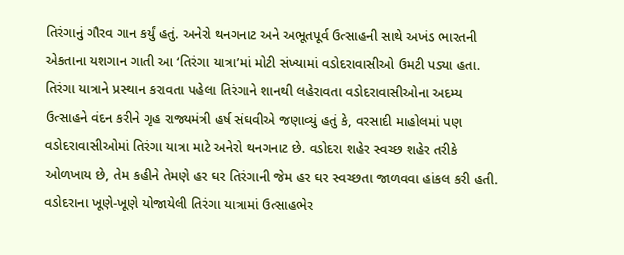તિરંગાનું ગૌરવ ગાન કર્યું હતું. અનેરો થનગનાટ અને અભૂતપૂર્વ ઉત્સાહની સાથે અખંડ ભારતની એકતાના યશગાન ગાતી આ ‘તિરંગા યાત્રા’માં મોટી સંખ્યામાં વડોદરાવાસીઓ ઉમટી પડ્યા હતા. તિરંગા યાત્રાને પ્રસ્થાન કરાવતા પહેલા તિરંગાને શાનથી લહેરાવતા વડોદરાવાસીઓના અદમ્ય ઉત્સાહને વંદન કરીને ગૃહ રાજ્યમંત્રી હર્ષ સંઘવીએ જણાવ્યું હતું કે, વરસાદી માહોલમાં પણ વડોદરાવાસીઓમાં તિરંગા યાત્રા માટે અનેરો થનગનાટ છે. વડોદરા શહેર સ્વચ્છ શહેર તરીકે ઓળખાય છે, તેમ કહીને તેમણે હર ઘર તિરંગાની જેમ હર ઘર સ્વચ્છતા જાળવવા હાંકલ કરી હતી. વડોદરાના ખૂણે-ખૂણે યોજાયેલી તિરંગા યાત્રામાં ઉત્સાહભેર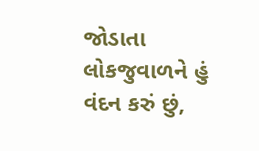જોડાતા લોકજુવાળને હું વંદન કરું છું,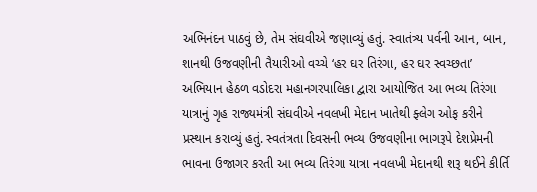અભિનંદન પાઠવું છે, તેમ સંઘવીએ જણાવ્યું હતું. સ્વાતંત્ર્ય પર્વની આન, બાન, શાનથી ઉજવણીની તૈયારીઓ વચ્ચે ‘હર ઘર તિરંગા, હર ઘર સ્વચ્છતા’ અભિયાન હેઠળ વડોદરા મહાનગરપાલિકા દ્વારા આયોજિત આ ભવ્ય તિરંગા યાત્રાનું ગૃહ રાજ્યમંત્રી સંઘવીએ નવલખી મેદાન ખાતેથી ફ્લેગ ઓફ કરીને પ્રસ્થાન કરાવ્યું હતું. સ્વતંત્રતા દિવસની ભવ્ય ઉજવણીના ભાગરૂપે દેશપ્રેમની ભાવના ઉજાગર કરતી આ ભવ્ય તિરંગા યાત્રા નવલખી મેદાનથી શરૂ થઈને કીર્તિ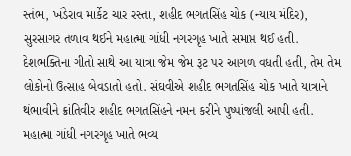સ્તંભ, ખંડેરાવ માર્કેટ ચાર રસ્તા, શહીદ ભગતસિંહ ચોક (ન્યાય મંદિર), સુરસાગર તળાવ થઈને મહાત્મા ગાંધી નગરગૃહ ખાતે સમાપ્ત થઈ હતી. દેશભક્તિના ગીતો સાથે આ યાત્રા જેમ જેમ રૂટ પર આગળ વધતી હતી, તેમ તેમ લોકોનો ઉત્સાહ બેવડાતો હતો. સંઘવીએ શહીદ ભગતસિંહ ચોક ખાતે યાત્રાને થંભાવીને ક્રાંતિવીર શહીદ ભગતસિંહને નમન કરીને પુષ્પાંજલી આપી હતી. મહાત્મા ગાંધી નગરગૃહ ખાતે ભવ્ય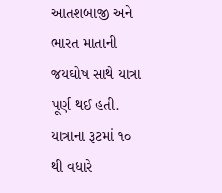આતશબાજી અને ભારત માતાની જયઘોષ સાથે યાત્રા પૂર્ણ થઈ હતી. યાત્રાના રૂટમાં ૧૦ થી વધારે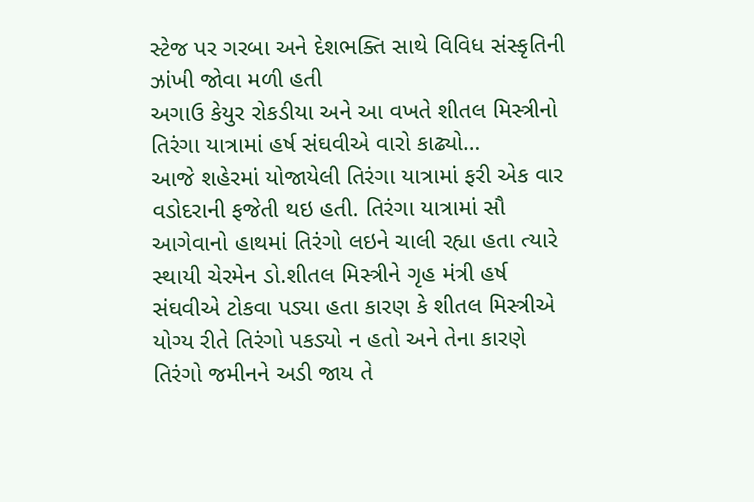સ્ટેજ પર ગરબા અને દેશભક્તિ સાથે વિવિધ સંસ્કૃતિની ઝાંખી જોવા મળી હતી
અગાઉ કેયુર રોકડીયા અને આ વખતે શીતલ મિસ્ત્રીનો તિરંગા યાત્રામાં હર્ષ સંઘવીએ વારો કાઢ્યો…
આજે શહેરમાં યોજાયેલી તિરંગા યાત્રામાં ફરી એક વાર વડોદરાની ફજેતી થઇ હતી. તિરંગા યાત્રામાં સૌ આગેવાનો હાથમાં તિરંગો લઇને ચાલી રહ્યા હતા ત્યારે સ્થાયી ચેરમેન ડો.શીતલ મિસ્ત્રીને ગૃહ મંત્રી હર્ષ સંઘવીએ ટોકવા પડ્યા હતા કારણ કે શીતલ મિસ્ત્રીએ યોગ્ય રીતે તિરંગો પકડ્યો ન હતો અને તેના કારણે તિરંગો જમીનને અડી જાય તે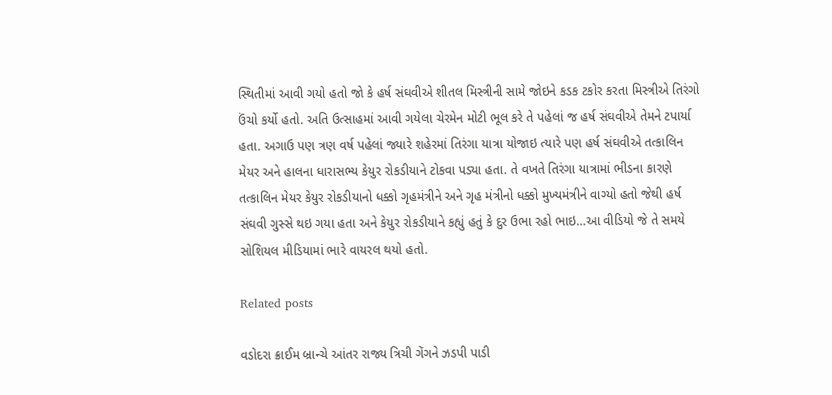સ્થિતીમાં આવી ગયો હતો જો કે હર્ષ સંઘવીએ શીતલ મિસ્ત્રીની સામે જોઇને કડક ટકોર કરતા મિસ્ત્રીએ તિરંગો ઉંચો કર્યો હતો. અતિ ઉત્સાહમાં આવી ગયેલા ચેરમેન મોટી ભૂલ કરે તે પહેલાં જ હર્ષ સંઘવીએ તેમને ટપાર્યા હતા. અગાઉ પણ ત્રણ વર્ષ પહેલાં જ્યારે શહેરમાં તિરંગા યાત્રા યોજાઇ ત્યારે પણ હર્ષ સંઘવીએ તત્કાલિન મેયર અને હાલના ધારાસભ્ય કેયુર રોકડીયાને ટોકવા પડ્યા હતા. તે વખતે તિરંગા યાત્રામાં ભીડના કારણે તત્કાલિન મેયર કેયુર રોકડીયાનો ધક્કો ગૃહમંત્રીને અને ગૃહ મંત્રીનો ધક્કો મુખ્યમંત્રીને વાગ્યો હતો જેથી હર્ષ સંઘવી ગુસ્સે થઇ ગયા હતા અને કેયુર રોકડીયાને કહ્યું હતું કે દુર ઉભા રહો ભાઇ…આ વીડિયો જે તે સમયે સોશિયલ મીડિયામાં ભારે વાયરલ થયો હતો.

Related posts

વડોદરા ક્રાઈમ બ્રાન્ચે આંતર રાજ્ય ત્રિચી ગેંગને ઝડપી પાડી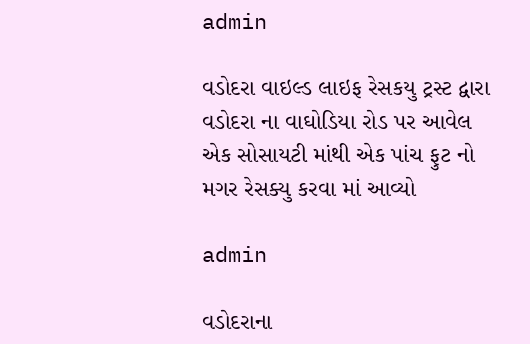admin

વડોદરા વાઇલ્ડ લાઇફ રેસકયુ ટ્રસ્ટ દ્વારા વડોદરા ના વાઘોડિયા રોડ પર આવેલ એક સોસાયટી માંથી એક પાંચ ફુટ નો મગર રેસક્યુ કરવા માં આવ્યો

admin

વડોદરાના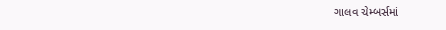ગાલવ ચેમ્બર્સમાં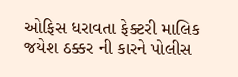ઓફિસ ધરાવતા ફેક્ટરી માલિક જયેશ ઠક્કર ની કારને પોલીસ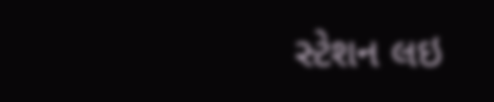સ્ટેશન લઇ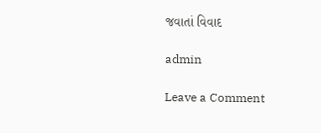જવાતાં વિવાદ

admin

Leave a Comment